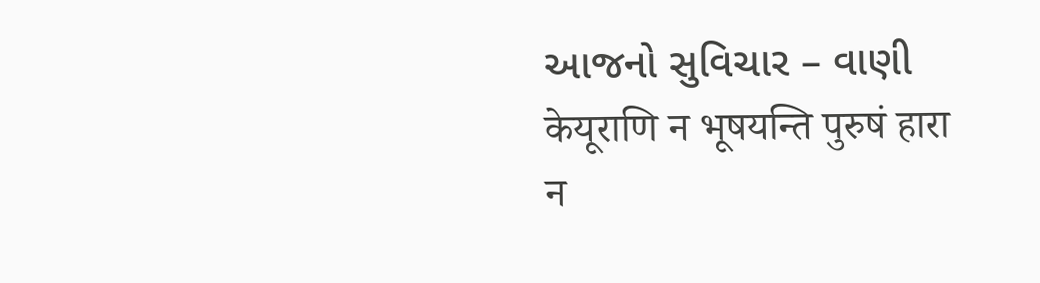આજનો સુવિચાર – વાણી
केयूराणि न भूषयन्ति पुरुषं हारा न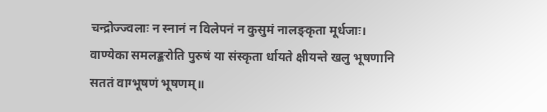चन्द्रोज्ज्वलाः न स्नानं न विलेपनं न कुसुमं नालङ्कृता मूर्धजाः।
वाण्येका समलङ्करोति पुरुषं या संस्कृता र्धायते क्षीयन्ते खलु भूषणानि सततं वाग्भूषणं भूषणम्॥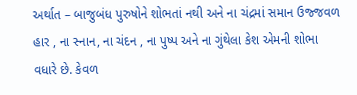અર્થાત – બાજુબંધ પુરુષોને શોભતાં નથી અને ના ચંદ્રમાં સમાન ઉજ્જવળ હાર , ના સ્નાન, ના ચંદન , ના પુષ્પ અને ના ગુંથેલા કેશ એમની શોભા વધારે છે. કેવળ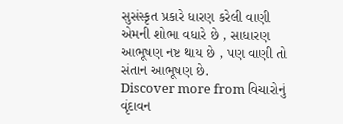સુસંસ્કૃત પ્રકારે ધારણ કરેલી વાણી એમની શોભા વધારે છે , સાધારણ આભૂષણ નષ્ટ થાય છે , પણ વાણી તો સંતાન આભૂષણ છે.
Discover more from વિચારોનું વૃંદાવન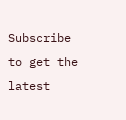Subscribe to get the latest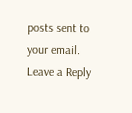posts sent to your email.
Leave a Reply